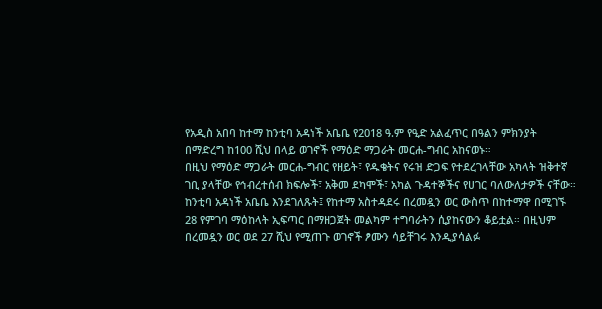የአዲስ አበባ ከተማ ከንቲባ አዳነች አቤቤ የ2018 ዓ.ም የዒድ አልፈጥር በዓልን ምክንያት በማድረግ ከ100 ሺህ በላይ ወገኖች የማዕድ ማጋራት መርሐ-ግብር አከናወኑ።
በዚህ የማዕድ ማጋራት መርሐ-ግብር የዘይት፣ የዱቄትና የሩዝ ድጋፍ የተደረገላቸው አካላት ዝቅተኛ ገቢ ያላቸው የኅብረተሰብ ክፍሎች፣ አቅመ ደካሞች፣ አካል ጉዳተኞችና የሀገር ባለውለታዎች ናቸው።
ከንቲባ አዳነች አቤቤ እንደገለጹት፤ የከተማ አስተዳደሩ በረመዷን ወር ውስጥ በከተማዋ በሚገኙ 28 የምገባ ማዕከላት ኢፍጣር በማዘጋጀት መልካም ተግባራትን ሲያከናውን ቆይቷል። በዚህም በረመዷን ወር ወደ 27 ሺህ የሚጠጉ ወገኖች ፆሙን ሳይቸገሩ እንዲያሳልፉ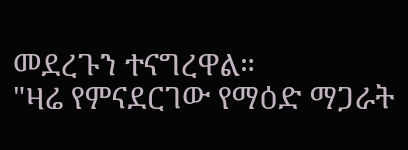መደረጉን ተናግረዋል።
"ዛሬ የምናደርገው የማዕድ ማጋራት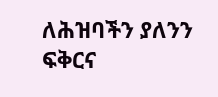ለሕዝባችን ያለንን ፍቅርና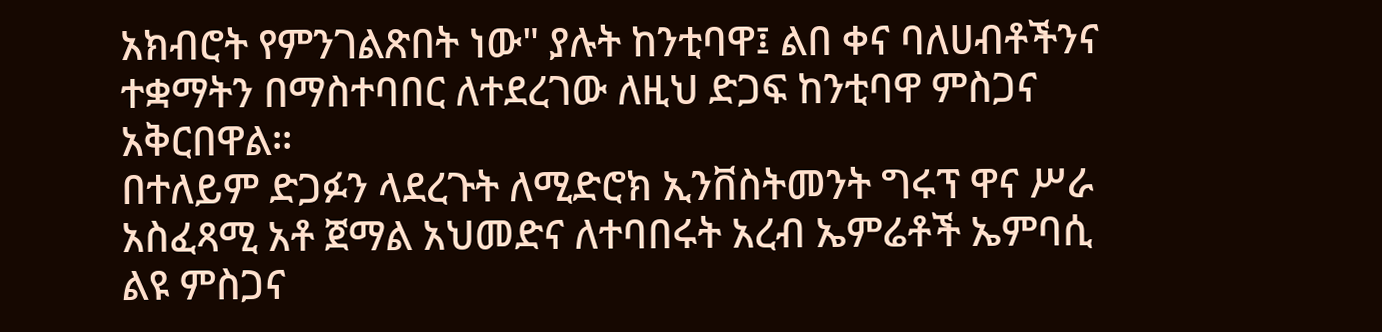አክብሮት የምንገልጽበት ነው" ያሉት ከንቲባዋ፤ ልበ ቀና ባለሀብቶችንና ተቋማትን በማስተባበር ለተደረገው ለዚህ ድጋፍ ከንቲባዋ ምስጋና አቅርበዋል።
በተለይም ድጋፉን ላደረጉት ለሚድሮክ ኢንቨስትመንት ግሩፕ ዋና ሥራ አስፈጻሚ አቶ ጀማል አህመድና ለተባበሩት አረብ ኤምሬቶች ኤምባሲ ልዩ ምስጋና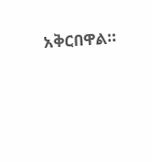አቅርበዋል።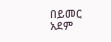በይመር አደም